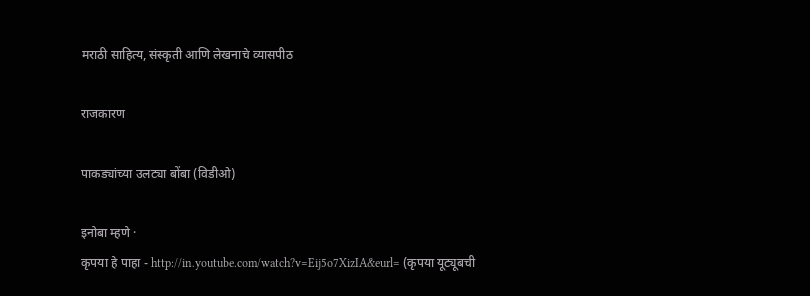मराठी साहित्य, संस्कृती आणि लेखनाचे व्यासपीठ

राजकारण

पाकड्यांच्या उलट्या बोंबा (विडीओ)

इनोबा म्हणे ·
कृपया हे पाहा - http://in.youtube.com/watch?v=Eij5o7XizIA&eurl= (कृपया यूट्यूबची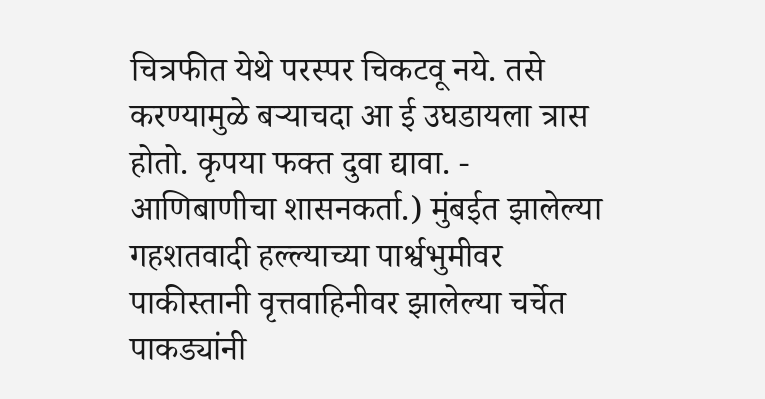चित्रफीत येथे परस्पर चिकटवू नये. तसे करण्यामुळे बर्‍याचदा आ ई उघडायला त्रास होतो. कृपया फक्त दुवा द्यावा. - आणिबाणीचा शासनकर्ता.) मुंबईत झालेल्या गहशतवादी हल्ल्याच्या पार्श्वभुमीवर पाकीस्तानी वृत्तवाहिनीवर झालेल्या चर्चेत पाकड्यांनी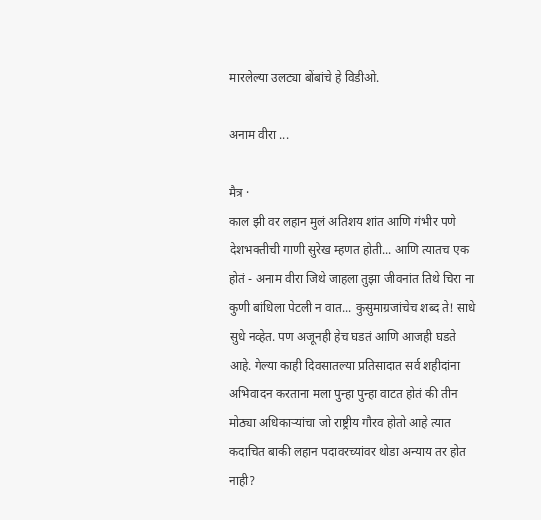मारलेल्या उलट्या बोंबांचे हे विडीओ.

अनाम वीरा ...

मैत्र ·
काल झी वर लहान मुलं अतिशय शांत आणि गंभीर पणे देशभक्तीची गाणी सुरेख म्हणत होती... आणि त्यातच एक होतं - अनाम वीरा जिथे जाहला तुझा जीवनांत तिथे चिरा ना कुणी बांधिला पेटली न वात... कुसुमाग्रजांचेच शब्द ते! साधे सुधे नव्हेत. पण अजूनही हेच घडतं आणि आजही घडते आहे. गेल्या काही दिवसातल्या प्रतिसादात सर्व शहीदांना अभिवादन करताना मला पुन्हा पुन्हा वाटत होतं की तीन मोठ्या अधिकार्‍यांचा जो राष्ट्रीय गौरव होतो आहे त्यात कदाचित बाकी लहान पदावरच्यांवर थोडा अन्याय तर होत नाही?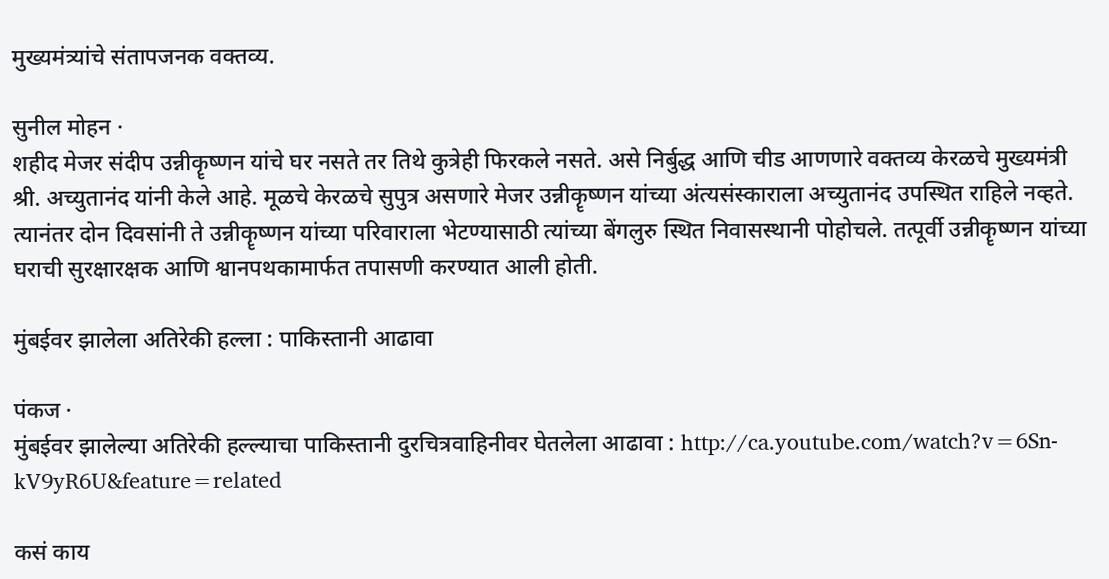मुख्यमंत्र्यांचे संतापजनक वक्तव्य.

सुनील मोहन ·
शहीद मेजर संदीप उन्नीकॄष्णन यांचे घर नसते तर तिथे कुत्रेही फिरकले नसते. असे निर्बुद्ध आणि चीड आणणारे वक्तव्य केरळचे मुख्यमंत्री श्री. अच्युतानंद यांनी केले आहे. मूळचे केरळचे सुपुत्र असणारे मेजर उन्नीकॄष्णन यांच्या अंत्यसंस्काराला अच्युतानंद उपस्थित राहिले नव्हते. त्यानंतर दोन दिवसांनी ते उन्नीकॄष्णन यांच्या परिवाराला भेटण्यासाठी त्यांच्या बेंगलुरु स्थित निवासस्थानी पोहोचले. तत्पूर्वी उन्नीकॄष्णन यांच्या घराची सुरक्षारक्षक आणि श्वानपथकामार्फत तपासणी करण्यात आली होती.

मुंबईवर झालेला अतिरेकी हल्ला : पाकिस्तानी आढावा

पंकज ·
मुंबईवर झालेल्या अतिरेकी हल्ल्याचा पाकिस्तानी दुरचित्रवाहिनीवर घेतलेला आढावा : http://ca.youtube.com/watch?v=6Sn-kV9yR6U&feature=related

कसं काय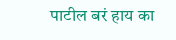पाटील बरं हाय का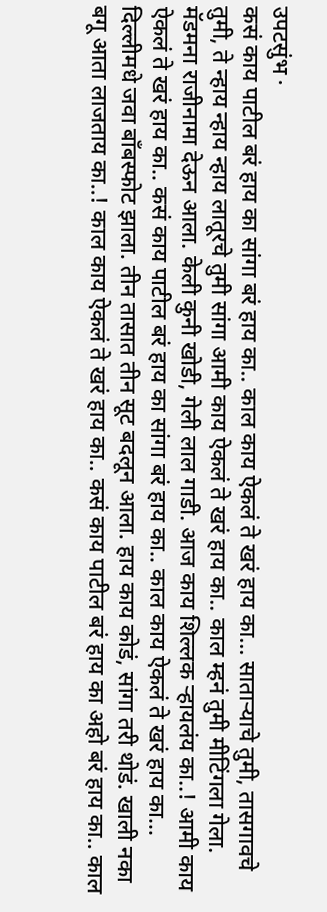उपटसुंभ ·
कसं काय पाटील बरं हाय का सांगा बरं हाय का.. काल काय ऐकलं ते खरं हाय का... सातार्‍याचे तुमी, तासगावचे तुमी, ते न्हाय न्हाय न्हाय लातूरचे तुमी सांगा आमी काय ऐकलं ते खरं हाय का.. काल म्हनं तुमी मीटिंगला गेला. मॅडमना राजीनामा देऊन आला. केली कुनी खोडी, गेली लाल गाडी. आज काय शिल्लक र्‍हायलंय का..! आमी काय ऐकलं ते खरं हाय का.. कसं काय पाटील बरं हाय का सांगा बरं हाय का.. काल काय ऐकलं ते खरं हाय का... दिल्लीमधे जवा बाँबस्फोट झाला. तीन तासात तीन सूट बदलून आला. हाय काय कोडं, सांगा तरी थोडं. खाली नका बगू आता लाजताय का..! काल काय ऐकलं ते खरं हाय का.. कसं काय पाटील बरं हाय का अहो बरं हाय का.. काल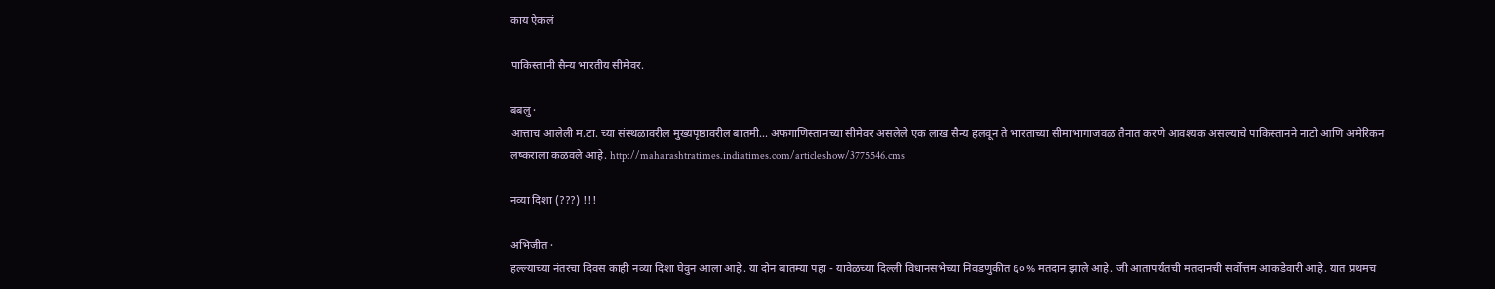काय ऐकलं

पाकिस्तानी सैन्य भारतीय सीमेवर.

बबलु ·
आत्ताच आलेली म.टा. च्या संस्थळावरील मुख्यपृष्ठावरील बातमी... अफगाणिस्तानच्या सीमेवर असलेले एक लाख सैन्य हलवून ते भारताच्या सीमाभागाजवळ तैनात करणे आवश्यक असल्याचे पाकिस्तानने नाटो आणि अमेरिकन लष्कराला कळवले आहे. http://maharashtratimes.indiatimes.com/articleshow/3775546.cms

नव्या दिशा (???) !!!

अभिजीत ·
हल्ल्याच्या नंतरचा दिवस काही नव्या दिशा घेवुन आला आहे. या दोन बातम्या पहा - यावेळच्या दिल्ली विधानसभेच्या निवडणुकीत ६०% मतदान झाले आहे. जी आतापर्यंतची मतदानची सर्वोत्तम आकडेवारी आहे. यात प्रथमच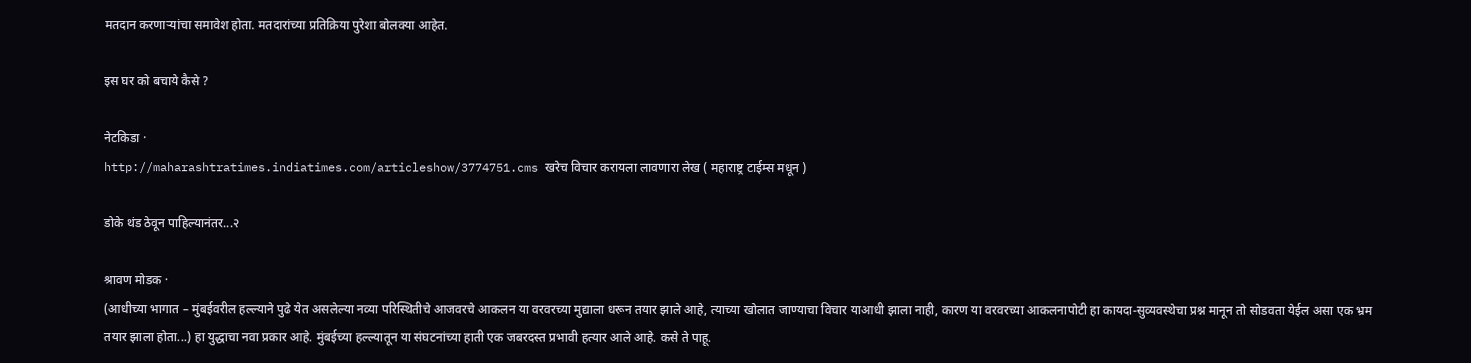मतदान करणार्‍यांचा समावेश होता. मतदारांच्या प्रतिक्रिया पुरेशा बोलक्या आहेत.

इस घर को बचाये कैसे ?

नेटकिडा ·
http://maharashtratimes.indiatimes.com/articleshow/3774751.cms खरेच विचार करायला लावणारा लेख ( महाराष्ट्र टाईम्स मधून )

डोके थंड ठेवून पाहिल्यानंतर...२

श्रावण मोडक ·
(आधीच्या भागात – मुंबईवरील हल्ल्याने पुढे येत असलेल्या नव्या परिस्थितीचे आजवरचे आकलन या वरवरच्या मुद्याला धरून तयार झाले आहे, त्याच्या खोलात जाण्याचा विचार याआधी झाला नाही, कारण या वरवरच्या आकलनापोटी हा कायदा-सुव्यवस्थेचा प्रश्न मानून तो सोडवता येईल असा एक भ्रम तयार झाला होता...) हा युद्धाचा नवा प्रकार आहे. मुंबईच्या हल्ल्यातून या संघटनांच्या हाती एक जबरदस्त प्रभावी हत्यार आले आहे. कसे ते पाहू.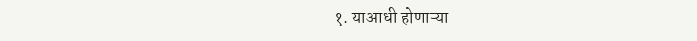१. याआधी होणाऱ्या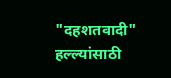"दहशतवादी" हल्ल्यांसाठी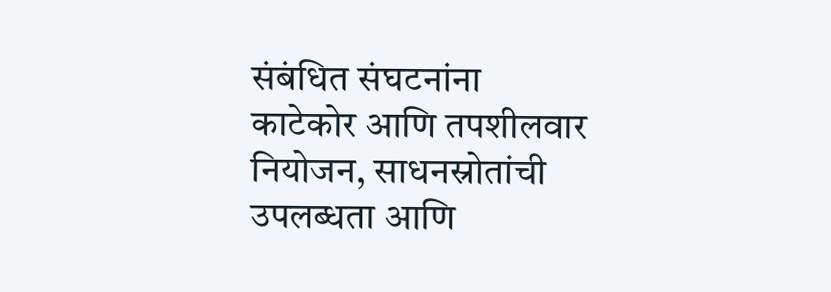संबंधित संघटनांना काटेकोर आणि तपशीलवार नियोजन, साधनस्रोतांची उपलब्धता आणि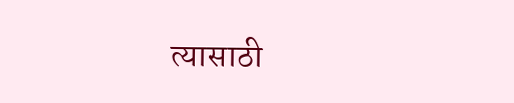त्यासाठी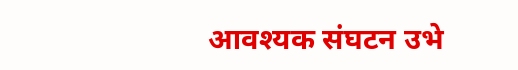आवश्यक संघटन उभे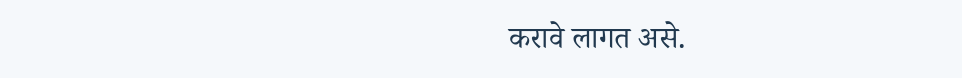करावे लागत असे.